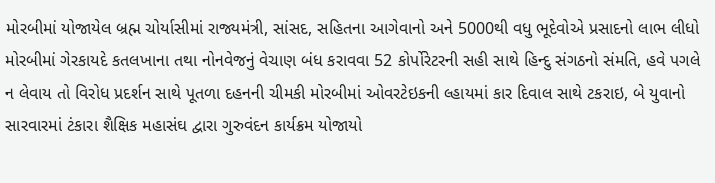મોરબીમાં યોજાયેલ બ્રહ્મ ચોર્યાસીમાં રાજ્યમંત્રી, સાંસદ, સહિતના આગેવાનો અને 5000થી વધુ ભૂદેવોએ પ્રસાદનો લાભ લીધો મોરબીમાં ગેરકાયદે કતલખાના તથા નોનવેજનું વેચાણ બંધ કરાવવા 52 કોર્પોરેટરની સહી સાથે હિન્દુ સંગઠનો સંમતિ, હવે પગલે ન લેવાય તો વિરોધ પ્રદર્શન સાથે પૂતળા દહનની ચીમકી મોરબીમાં ઓવરટેઇકની લ્હાયમાં કાર દિવાલ સાથે ટકરાઇ, બે યુવાનો સારવારમાં ટંકારા શૈક્ષિક મહાસંઘ દ્વારા ગુરુવંદન કાર્યક્રમ યોજાયો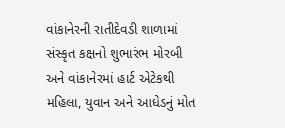વાંકાનેરની રાતીદેવડી શાળામાં સંસ્કૃત કક્ષનો શુભારંભ મોરબી અને વાંકાનેરમાં હાર્ટ એટેકથી મહિલા, યુવાન અને આધેડનું મોત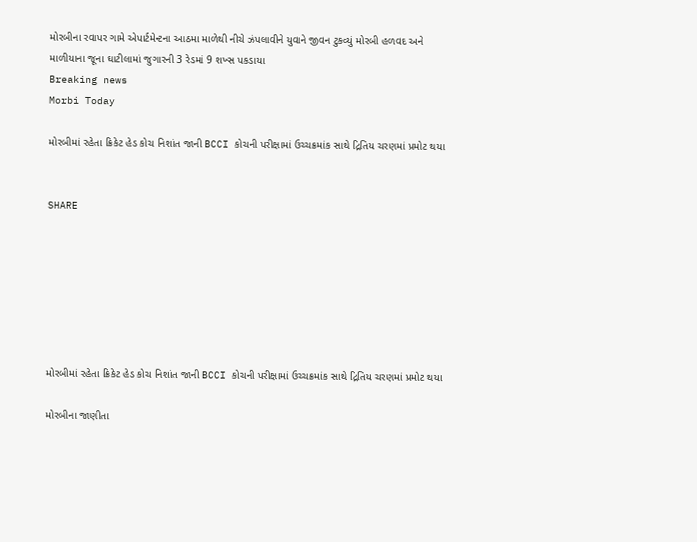મોરબીના રવાપર ગામે એપાર્ટમેન્ટના આઠમા માળેથી નીચે ઝંપલાવીને યુવાને જીવન ટુકવ્યું મોરબી હળવદ અને માળીયાના જૂના ઘાટીલામાં જુગારની 3 રેડમાં 9 શખ્સ પકડાયા
Breaking news
Morbi Today

મોરબીમાં રહેતા ક્રિકેટ હેડ કોચ નિશાંત જાની BCCI કોચની પરીક્ષામાં ઉચ્ચક્રમાંક સાથે દ્રિતિય ચરણમાં પ્રમોટ થયા


SHARE







મોરબીમાં રહેતા ક્રિકેટ હેડ કોચ નિશાંત જાની BCCI કોચની પરીક્ષામાં ઉચ્ચક્રમાંક સાથે દ્રિતિય ચરણમાં પ્રમોટ થયા

મોરબીના જાણીતા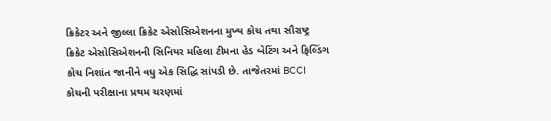ક્રિકેટર અને જીલ્લા ક્રિકેટ એસોસિએશનના મુખ્ય કોચ તથા સૌરાષ્ટ્ર ક્રિકેટ એસોસિએશનની સિનિયર મહિલા ટીમના હેડ બેટિંગ અને ફિલ્ડિંગ કોચ નિશાંત જાનીને વધુ એક સિદ્ધિ સાંપડી છે. તાજેતરમાં BCCI કોચની પરીક્ષાના પ્રથમ ચરણમાં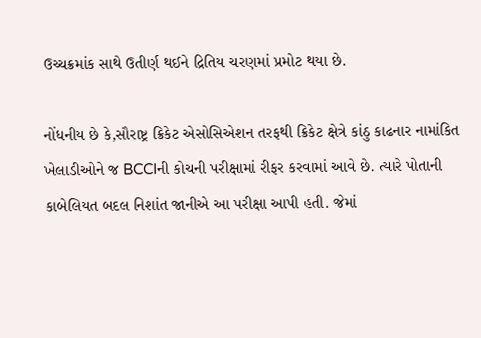ઉચ્ચક્રમાંક સાથે ઉતીર્ણ થઈને દ્રિતિય ચરણમાં પ્રમોટ થયા છે.

નોંધનીય છે કે,સૌરાષ્ટ્ર ક્રિકેટ એસોસિએશન તરફથી ક્રિકેટ ક્ષેત્રે કાંઠુ કાઢનાર નામાંકિત ખેલાડીઓને જ BCCIની કોચની પરીક્ષામાં રીફર કરવામાં આવે છે. ત્યારે પોતાની કાબેલિયત બદલ નિશાંત જાનીએ આ પરીક્ષા આપી હતી. જેમાં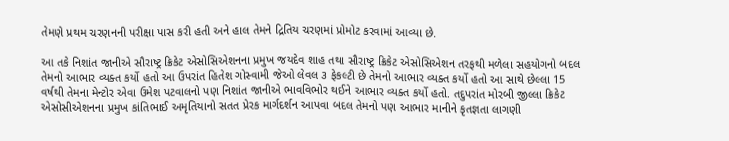તેમણે પ્રથમ ચરણનની પરીક્ષા પાસ કરી હતી અને હાલ તેમને દ્રિતિય ચરણમાં પ્રોમોટ કરવામાં આવ્યા છે.

આ તકે નિશાંત જાનીએ સૌરાષ્ટ્ર ક્રિકેટ એસોસિએશનના પ્રમુખ જયદેવ શાહ તથા સૌરાષ્ટ્ર ક્રિકેટ એસોસિએશન તરફથી મળેલા સહયોગનો બદલ તેમનો આભાર વ્યક્ત કર્યો હતો આ ઉપરાંત હિતેશ ગોસ્વામી જેઓ લેવલ ૩ ફેકલ્ટી છે તેમનો આભાર વ્યક્ત કર્યો હતો આ સાથે છેલ્લા 15 વર્ષથી તેમના મેન્ટોર એવા ઉમેશ પટવાલનો પણ નિશાંત જાનીએ ભાવવિભોર થઈને આભાર વ્યક્ત કર્યો હતો. તદુપરાંત મોરબી જીલ્લા ક્રિકેટ એસોસીએશનના પ્રમુખ કાંતિભાઈ અમૃતિયાનો સતત પ્રેરક માર્ગદર્શન આપવા બદલ તેમનો પણ આભાર માનીને કૃતજ્ઞતા લાગણી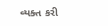વ્યક્ત કરી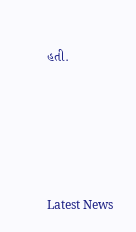હતી.






Latest News